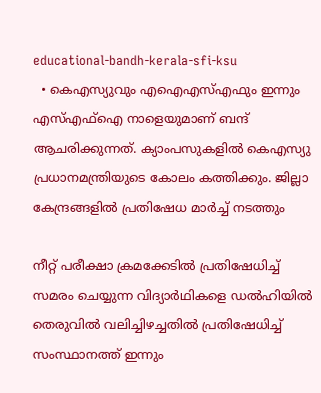educational-bandh-kerala-sfi-ksu
  • കെഎസ്യുവും എഐഎസ്എഫും ഇന്നും എസ്എഫ്ഐ നാളെയുമാണ് ബന്ദ് ആചരിക്കുന്നത്. ക്യാംപസുകളില്‍ കെഎസ്യു പ്രധാനമന്ത്രിയുടെ കോലം കത്തിക്കും. ജില്ലാ കേന്ദ്രങ്ങളിൽ പ്രതിഷേധ മാർച്ച് നടത്തും

നീറ്റ് പരീക്ഷാ ക്രമക്കേടില്‍ പ്രതിഷേധിച്ച് സമരം ചെയ്യുന്ന വിദ്യാര്‍ഥികളെ ഡല്‍ഹിയില്‍ തെരുവില്‍ വലിച്ചിഴച്ചതില്‍ പ്രതിഷേധിച്ച് സംസ്ഥാനത്ത് ഇന്നും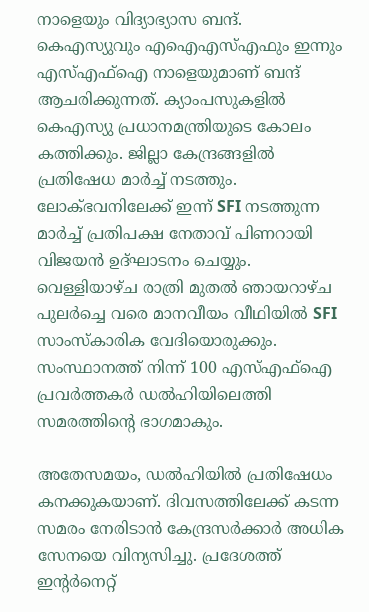നാളെയും വിദ്യാഭ്യാസ ബന്ദ്. കെഎസ്യുവും എഐഎസ്എഫും ഇന്നും എസ്എഫ്ഐ നാളെയുമാണ് ബന്ദ് ആചരിക്കുന്നത്. ക്യാംപസുകളില്‍ കെഎസ്യു പ്രധാനമന്ത്രിയുടെ കോലം കത്തിക്കും. ജില്ലാ കേന്ദ്രങ്ങളിൽ പ്രതിഷേധ മാർച്ച് നടത്തും. ലോക്ഭവനിലേക്ക് ഇന്ന് SFI നടത്തുന്ന മാർച്ച് പ്രതിപക്ഷ നേതാവ് പിണറായി വിജയൻ ഉദ്ഘാടനം ചെയ്യും. വെള്ളിയാഴ്ച രാത്രി മുതൽ ഞായറാഴ്ച പുലർച്ചെ വരെ മാനവീയം വീഥിയിൽ SFI സാംസ്കാരിക വേദിയൊരുക്കും. സംസ്ഥാനത്ത് നിന്ന് 100 എസ്എഫ്ഐ പ്രവര്‍ത്തകര്‍ ഡല്‍ഹിയിലെത്തി സമരത്തിന്‍റെ ഭാഗമാകും.

അതേസമയം, ഡല്‍ഹിയില്‍ പ്രതിഷേധം കനക്കുകയാണ്. ദിവസത്തിലേക്ക് കടന്ന സമരം നേരിടാന്‍ കേന്ദ്രസര്‍ക്കാര്‍ അധിക സേനയെ വിന്യസിച്ചു. പ്രദേശത്ത് ഇന്‍റര്‍നെറ്റ്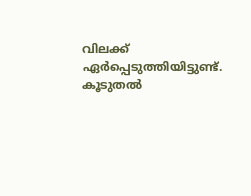വിലക്ക് ഏര്‍പ്പെടുത്തിയിട്ടുണ്ട്. കൂടുതല്‍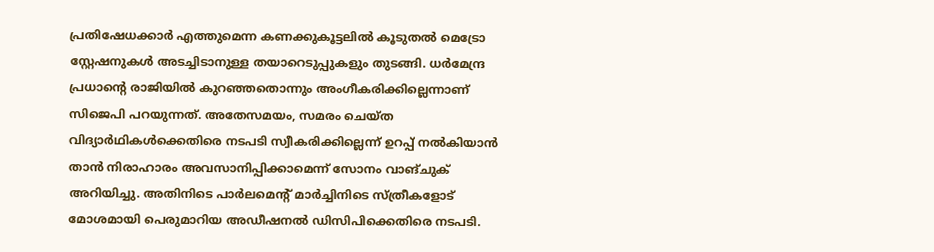പ്രതിഷേധക്കാര്‍ എത്തുമെന്ന കണക്കുകൂട്ടലില്‍ കൂടുതല്‍ മെട്രോ സ്റ്റേഷനുകള്‍ അടച്ചിടാനുള്ള തയാറെടുപ്പുകളും തുടങ്ങി. ധര്‍മേന്ദ്ര പ്രധാന്‍റെ രാജിയില്‍ കുറഞ്ഞതൊന്നും അംഗീകരിക്കില്ലെന്നാണ് സിജെപി പറയുന്നത്. അതേസമയം, സമരം ചെയ്ത വിദ്യാര്‍ഥികള്‍ക്കെതിരെ നടപടി സ്വീകരിക്കില്ലെന്ന് ഉറപ്പ് നല്‍കിയാന്‍ താന്‍ നിരാഹാരം അവസാനിപ്പിക്കാമെന്ന് സോനം വാങ്ചുക് അറിയിച്ചു. അതിനിടെ പാര്‍ലമെന്‍റ് മാര്‍ച്ചിനിടെ സ്ത്രീകളോട് മോശമായി പെരുമാറിയ അഡീഷനല്‍ ഡിസിപിക്കെതിരെ നടപടി.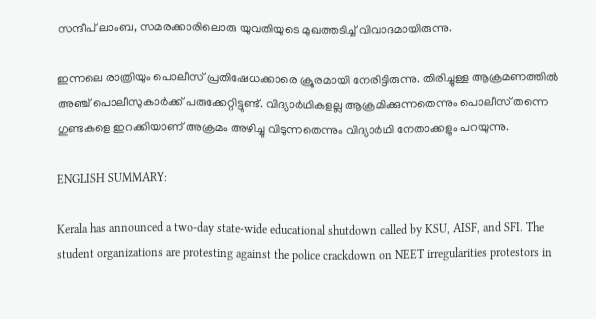സന്ദീപ് ലാംബ, സമരക്കാരിലൊരു യുവതിയുടെ മുഖത്തടിച്ച് വിവാദമായിരുന്നു.

ഇന്നലെ രാത്രിയും പൊലീസ് പ്രതിഷേധക്കാരെ ക്രൂരമായി നേരിട്ടിരുന്നു. തിരിച്ചുള്ള ആക്രമണത്തില്‍ അഞ്ച് പൊലീസുകാര്‍ക്ക് പരുക്കേറ്റിട്ടുണ്ട്. വിദ്യാര്‍ഥികളല്ല ആക്രമിക്കുന്നതെന്നും പൊലീസ് തന്നെ ഗുണ്ടകളെ ഇറക്കിയാണ് അക്രമം അഴിച്ചു വിടുന്നതെന്നും വിദ്യാര്‍ഥി നേതാക്കളും പറയുന്നു.

ENGLISH SUMMARY:

Kerala has announced a two-day state-wide educational shutdown called by KSU, AISF, and SFI. The student organizations are protesting against the police crackdown on NEET irregularities protestors in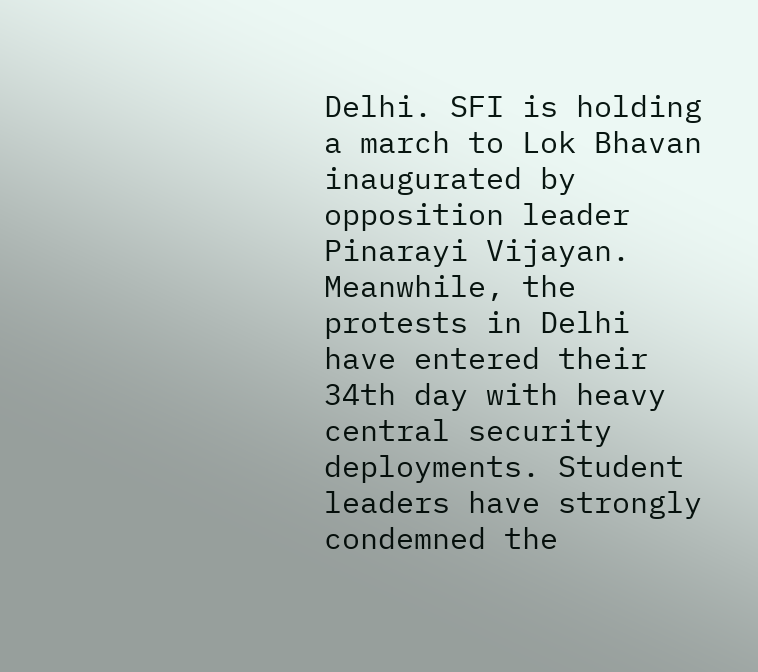Delhi. SFI is holding a march to Lok Bhavan inaugurated by opposition leader Pinarayi Vijayan. Meanwhile, the protests in Delhi have entered their 34th day with heavy central security deployments. Student leaders have strongly condemned the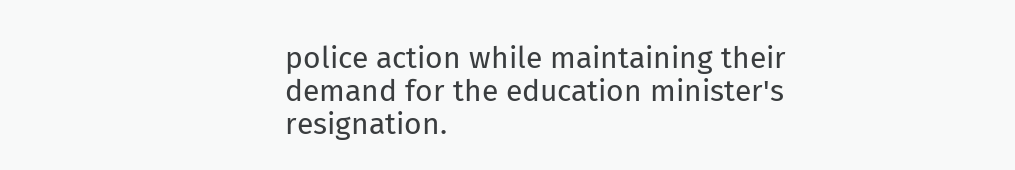police action while maintaining their demand for the education minister's resignation.